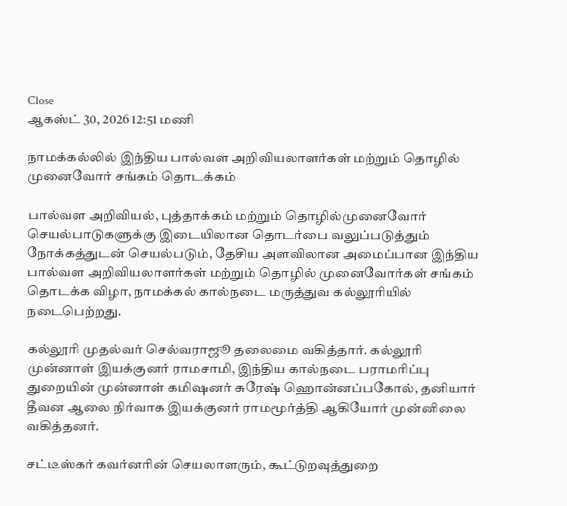Close
ஆகஸ்ட் 30, 2026 12:51 மணி

நாமக்கல்லில் இந்திய பால்வள அறிவியலாளர்கள் மற்றும் தொழில் முனைவோர் சங்கம் தொடக்கம்

பால்வள அறிவியல், புத்தாக்கம் மற்றும் தொழில்முனைவோர் செயல்பாடுகளுக்கு இடையிலான தொடர்பை வலுப்படுத்தும் நோக்கத்துடன் செயல்படும், தேசிய அளவிலான அமைப்பான இந்திய பால்வள அறிவியலாளர்கள் மற்றும் தொழில் முனைவோர்கள் சங்கம் தொடக்க விழா, நாமக்கல் கால்நடை மருத்துவ கல்லூரியில் நடைபெற்றது.

கல்லூரி முதல்வர் செல்வராஜூ தலைமை வகித்தார். கல்லூரி முன்னாள் இயக்குனர் ராமசாமி, இந்திய கால்நடை பராமரிப்பு துறையின் முன்னாள் கமிஷனர் சுரேஷ் ஹொன்னப்பகோல், தனியார் தீவன ஆலை நிர்வாக இயக்குனர் ராமமூர்த்தி ஆகியோர் முன்னிலை வகித்தனர்.

சட்டீஸ்கர் கவர்னரின் செயலாளரும், கூட்டுறவுத்துறை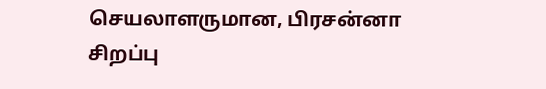செயலாளருமான, பிரசன்னா சிறப்பு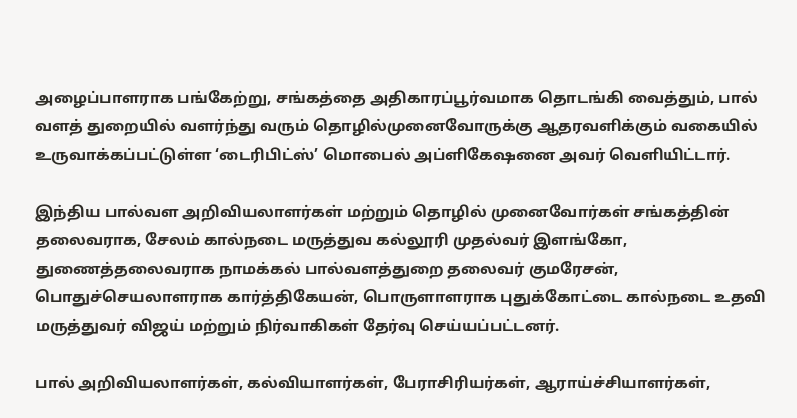அழைப்பாளராக பங்கேற்று, சங்கத்தை அதிகாரப்பூர்வமாக தொடங்கி வைத்தும், பால் வளத் துறையில் வளர்ந்து வரும் தொழில்முனைவோருக்கு ஆதரவளிக்கும் வகையில் உருவாக்கப்பட்டுள்ள ‘டைரிபிட்ஸ்’ மொபைல் அப்ளிகேஷனை அவர் வெளியிட்டார்.

இந்திய பால்வள அறிவியலாளர்கள் மற்றும் தொழில் முனைவோர்கள் சங்கத்தின் தலைவராக, சேலம் கால்நடை மருத்துவ கல்லூரி முதல்வர் இளங்கோ, துணைத்தலைவராக நாமக்கல் பால்வளத்துறை தலைவர் குமரேசன், பொதுச்செயலாளராக கார்த்திகேயன், பொருளாளராக புதுக்கோட்டை கால்நடை உதவி மருத்துவர் விஜய் மற்றும் நிர்வாகிகள் தேர்வு செய்யப்பட்டனர்.

பால் அறிவியலாளர்கள், கல்வியாளர்கள், பேராசிரியர்கள், ஆராய்ச்சியாளர்கள்,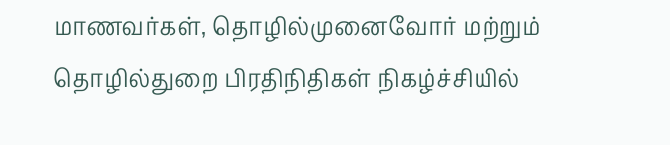மாணவர்கள், தொழில்முனைவோர் மற்றும் தொழில்துறை பிரதிநிதிகள் நிகழ்ச்சியில்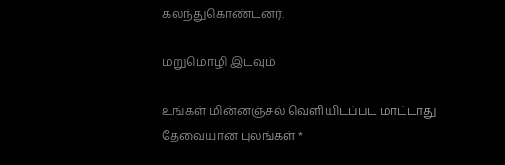கலந்துகொண்டனர்.

மறுமொழி இடவும்

உங்கள் மின்னஞ்சல் வெளியிடப்பட மாட்டாது தேவையான புலங்கள் *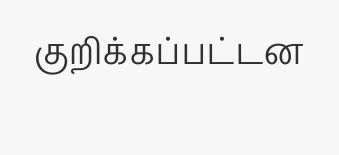குறிக்கப்பட்டன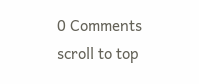0 Comments
scroll to top